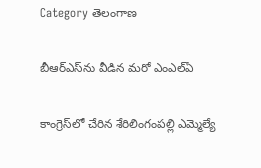Category తెలంగాణ

బీఆర్‌ఎస్‌ను వీడిన మరో ఎంఎల్‌ఏ

కాంగ్రెస్‌లో చేరిన శేరిలింగంపల్లి ఎమ్మెల్యే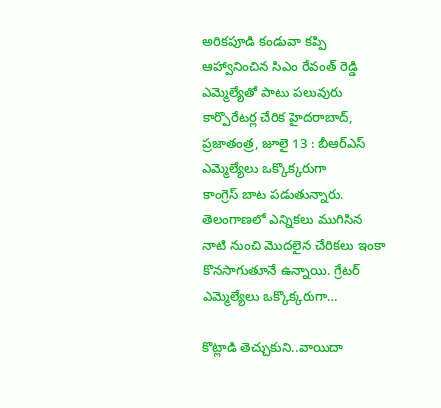అరికపూడి కండువా కప్పి ఆహ్వానించిన సిఎం రేవంత్‌ ‌రెడ్డి ఎమ్మెల్యేతో పాటు పలువురు కార్పొరేటర్ల చేరిక హైదరాబాద్‌, ప్రజాతంత్ర, జూలై 13 : బీఆర్‌ఎస్‌ ఎమ్మెల్యేలు ఒక్కొక్కరుగా కాంగ్రెస్‌ ‌బాట పడుతున్నారు. తెలంగాణలో ఎన్నికలు ముగిసిన నాటి నుంచి మొదలైన చేరికలు ఇంకా కొనసాగుతూనే ఉన్నాయి. గ్రేటర్‌ ఎమ్మెల్యేలు ఒక్కొక్కరుగా…

కొట్లాడి తెచ్చుకుని..వాయిదా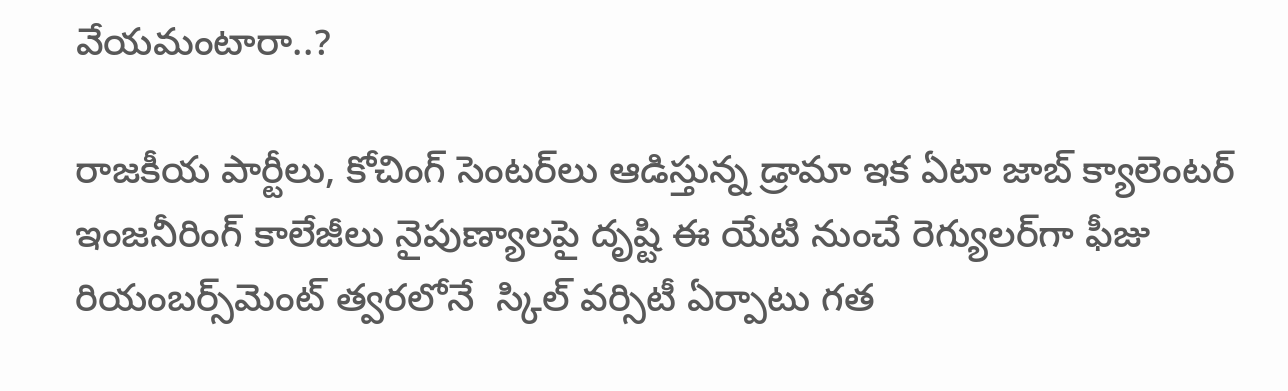వేయమంటారా..?

రాజకీయ పార్టీలు, కోచింగ్‌ ‌సెంటర్‌లు ఆడిస్తున్న డ్రామా ఇక ఏటా జాబ్‌ ‌క్యాలెంటర్‌ ఇం‌జనీరింగ్‌ ‌కాలేజీలు నైపుణ్యాలపై దృష్టి ఈ యేటి నుంచే రెగ్యులర్‌గా ఫీజు రియంబర్స్‌మెంట్‌ ‌త్వరలోనే  స్కిల్‌ ‌వర్సిటీ ఏర్పాటు గత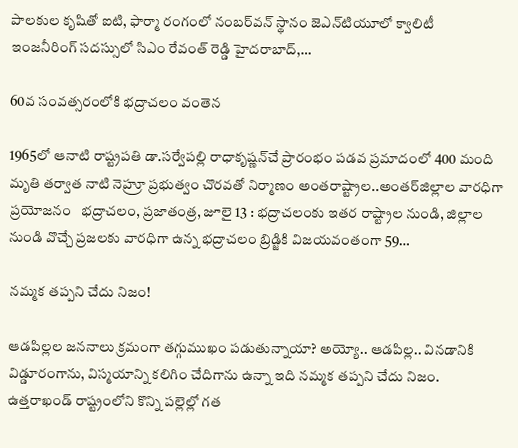పాలకుల కృషితో ఐటి, ఫార్మా రంగంలో నంబర్‌వన్‌ ‌స్థానం జెఎన్‌టియూలో క్వాలిటీ ఇంజనీరింగ్‌ ‌సదస్సులో సిఎం రేవంత్‌ ‌రెడ్డి హైదరాబాద్‌,…

60వ సంవత్సరంలోకి భద్రాచలం వంతెన

1965లో ఆనాటి రాష్ట్రపతి డా.సర్వేపల్లి రాధాకృష్ణన్‌చే ప్రారంభం పడవ ప్రమాదంలో 400 మంది మృతి తర్వాత నాటి నెహ్రూ ప్రభుత్వం చొరవతో నిర్మాణం అంతరాష్ట్రాల..అంతర్‌జిల్లాల వారధిగా ప్రయోజనం   భద్రాచలం, ప్రజాతంత్ర, జూలై 13 : భద్రాచలంకు ఇతర రాష్ట్రాల నుండి, జిల్లాల నుండి వొచ్చే ప్రజలకు వారధిగా ఉన్న భద్రాచలం బ్రిడ్జికి విజయవంతంగా 59…

నమ్మక తప్పని చేదు నిజం!

ఆడపిల్లల జననాలు క్రమంగా తగ్గుముఖం పడుతున్నాయా? అయ్యో.. ఆడపిల్ల.. వినడానికి విడ్డూరంగాను, విస్మయాన్ని కలిగిం చేదిగాను ఉన్నా ఇది నమ్మక తప్పని చేదు నిజం. ఉత్తరాఖండ్‌ ‌రాష్ట్రంలోని కొన్ని పల్లెల్లో గత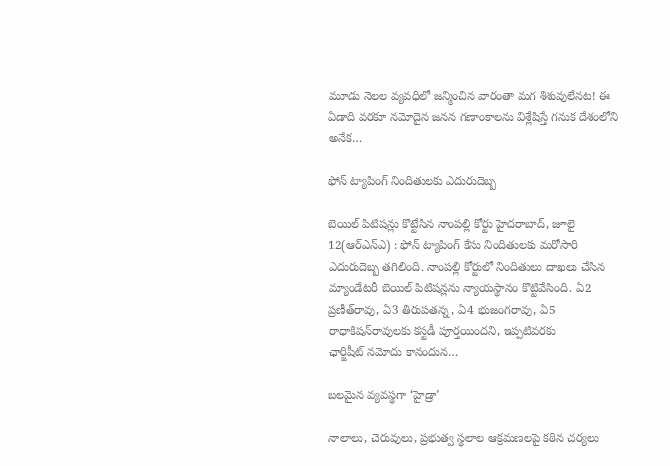మూడు నెలల వ్యవధిలో జన్మించిన వారంతా మగ శిశువులేనట! ఈ ఏడాది వరకూ నమోదైన జనన గణాంకాలను విశ్లేషిస్తే గనుక దేశంలోని అనేక…

ఫోన్‌ ‌ట్యాపింగ్‌ ‌నిందితులకు ఎదురుదెబ్బ

బెయిల్‌ ‌పిటిషన్లు కొట్టేసిన నాంపల్లి కోర్టు హైదరాబాద్‌, జూలై 12(ఆర్‌ఎన్‌ఎ) : ఫోన్‌ ‌ట్యాపింగ్‌ ‌కేసు నిందితులకు మరోసారి ఎదురుదెబ్బ తగిలింది. నాంపల్లి కోర్టులో నిందితులు దాఖలు చేసిన మ్యాండేటరీ బెయిల్‌ ‌పిటిషన్లను న్యాయస్థానం కొట్టివేసింది. ఏ2 ప్రణీత్‌రావు, ఏ3 తిరుపతన్న, ఏ4 భుజంగరావు, ఏ5 రాధాకిషన్‌రావులకు కస్టడీ పూర్తయిందని, ఇప్పటివరకు ఛార్జిషీట్‌ ‌నమోదు కానందున…

బలమైన వ్యవస్థగా ‘హైడ్రా’

నాలాలు, చెరువులు, ప్రభుత్వ స్థలాల ఆక్రమణలపై కఠిన చర్యలు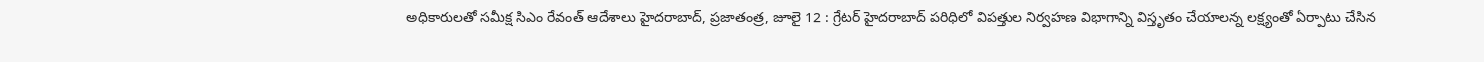అధికారులతో సమీక్ష సిఎం రేవంత్‌ ఆదేశాలు హైదరాబాద్‌, ప్రజాతంత్ర, జూలై 12 : గ్రేటర్‌ ‌హైదరాబాద్‌ ‌పరిధిలో విపత్తుల నిర్వహణ విభాగాన్ని విస్తృతం చేయాలన్న లక్ష్యంతో ఏర్పాటు చేసిన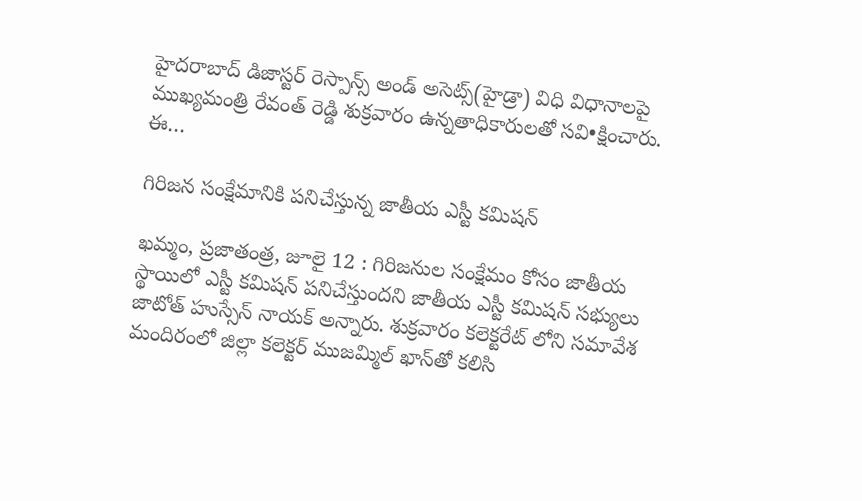హైదరాబాద్‌ ‌డిజాస్టర్‌ ‌రెస్పాన్స్ అం‌డ్‌ అసెట్స్(హైడ్రా) విధి విధానాలపై ముఖ్యమంత్రి రేవంత్‌ ‌రెడ్డి శుక్రవారం ఉన్నతాధికారులతో సవి•క్షించారు. ఈ…

గిరిజన సంక్షేమానికి పనిచేస్తున్న జాతీయ ఎస్టీ కమిషన్‌

ఖమ్మం, ప్రజాతంత్ర, జూలై 12 : గిరిజనుల సంక్షేమం కోసం జాతీయ స్థాయిలో ఎస్టీ కమిషన్‌ ‌పనిచేస్తుందని జాతీయ ఎస్టీ కమిషన్‌ ‌సభ్యులు జాటోత్‌ ‌హుస్సేన్‌ ‌నాయక్‌ అన్నారు. శుక్రవారం కలెక్టరేట్‌ ‌లోని సమావేశ మందిరంలో జిల్లా కలెక్టర్‌ ‌ముజమ్మిల్‌ ‌ఖాన్‌తో కలిసి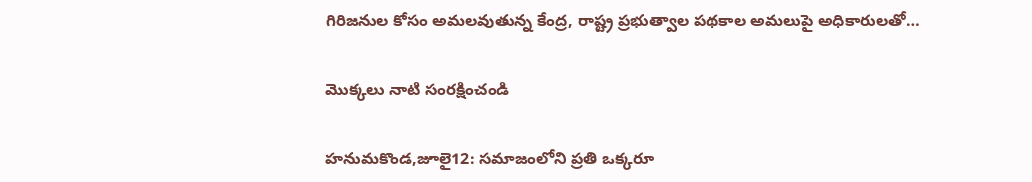గిరిజనుల కోసం అమలవుతున్న కేంద్ర, రాష్ట్ర ప్రభుత్వాల పథకాల అమలుపై అధికారులతో…

మొక్కలు నాటి సంరక్షించండి

హనుమకొండ,జూలై12: సమాజంలోని ప్రతి ఒక్కరూ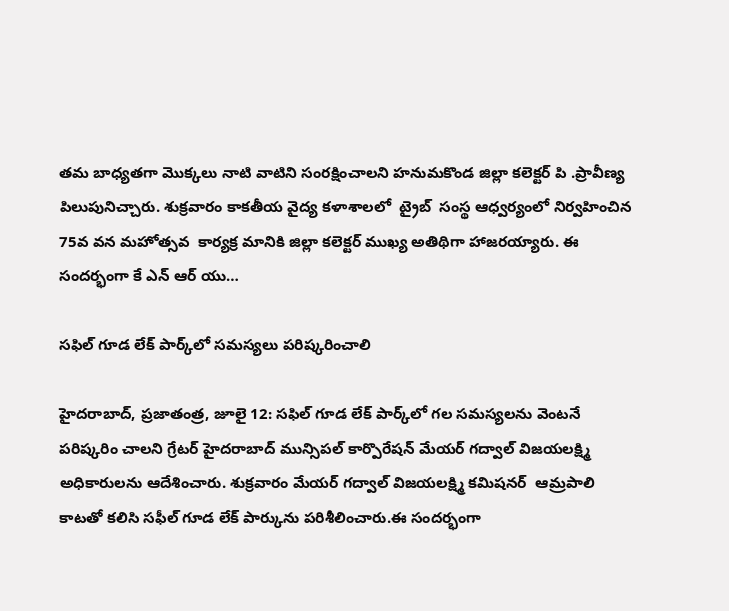తమ బాధ్యతగా మొక్కలు నాటి వాటిని సంరక్షించాలని హనుమకొండ జిల్లా కలెక్టర్‌ ‌పి .ప్రావీణ్య పిలుపునిచ్చారు. శుక్రవారం కాకతీయ వైద్య కళాశాలలో  ట్రైబ్‌  ‌సంస్థ ఆధ్వర్యంలో నిర్వహించిన 75వ వన మహోత్సవ  కార్యక్ర మానికి జిల్లా కలెక్టర్‌ ‌ముఖ్య అతిథిగా హాజరయ్యారు. ఈ సందర్భంగా కే ఎన్‌ ఆర్‌ ‌యు…

సఫిల్‌ ‌గూడ లేక్‌ ‌పార్క్‌లో సమస్యలు పరిష్కరించాలి

హైదరాబాద్‌, ప్రజాతంత్ర, జూలై 12: సఫిల్‌ ‌గూడ లేక్‌ ‌పార్క్‌లో గల సమస్యలను వెంటనే పరిష్కరిం చాలని గ్రేటర్‌ ‌హైదరాబాద్‌ ‌మున్సిపల్‌ ‌కార్పొరేషన్‌ ‌మేయర్‌ ‌గద్వాల్‌ ‌విజయలక్ష్మి అధికారులను ఆదేశించారు. శుక్రవారం మేయర్‌ ‌గద్వాల్‌ ‌విజయలక్ష్మి కమిషనర్‌  ఆ‌మ్రపాలి కాటతో కలిసి సఫీల్‌ ‌గూడ లేక్‌ ‌పార్కును పరిశీలించారు.ఈ సందర్భంగా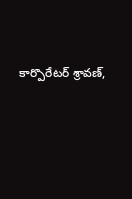కార్పొరేటర్‌ ‌శ్రావణ్‌,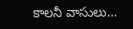కాలనీ వాసులు…